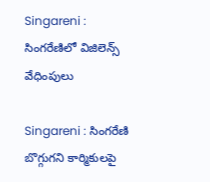Singareni : సింగరేణిలో విజిలెన్స్ వేధింపులు

Singareni : సింగరేణి బొగ్గుగని కార్మికులపై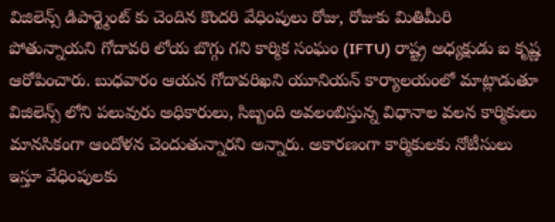విజిలెన్స్ డిపార్ట్మెంట్ కు చెందిన కొందరి వేధింపులు రోజు, రోజుకు మితిమీరి పోతున్నాయని గోదావరి లోయ బొగ్గు గని కార్మిక సంఘం (IFTU) రాష్ట్ర అధ్యక్షుడు ఐ కృష్ణ ఆరోపించారు. బుధవారం ఆయన గోదావరిఖని యూనియన్ కార్యాలయంలో మాట్లాడుతూ విజిలెన్స్ లోని పలువురు అధికారులు, సిబ్బంది అవలంబిస్తున్న విధానాల వలన కార్మికులు మానసికంగా ఆందోళన చెందుతున్నారని అన్నారు. అకారణంగా కార్మికులకు నోటీసులు ఇస్తూ వేధింపులకు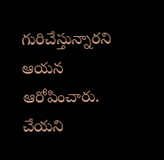గురిచేస్తున్నారని ఆయన ఆరోపించారు. చేయని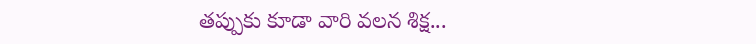తప్పుకు కూడా వారి వలన శిక్ష...